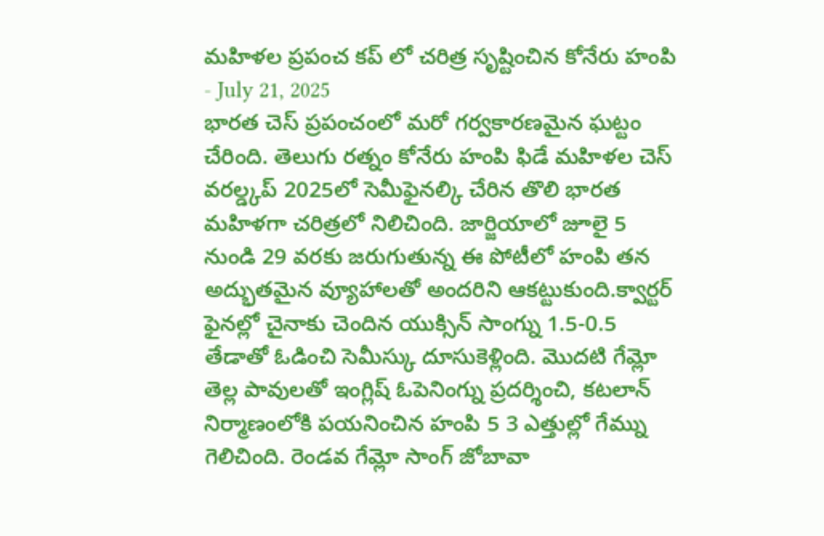మహిళల ప్రపంచ కప్ లో చరిత్ర సృష్టించిన కోనేరు హంపి
- July 21, 2025
భారత చెస్ ప్రపంచంలో మరో గర్వకారణమైన ఘట్టం చేరింది. తెలుగు రత్నం కోనేరు హంపి ఫిడే మహిళల చెస్ వరల్డ్కప్ 2025లో సెమీఫైనల్కి చేరిన తొలి భారత మహిళగా చరిత్రలో నిలిచింది. జార్జియాలో జూలై 5 నుండి 29 వరకు జరుగుతున్న ఈ పోటీలో హంపి తన అద్భుతమైన వ్యూహాలతో అందరిని ఆకట్టుకుంది.క్వార్టర్ ఫైనల్లో చైనాకు చెందిన యుక్సిన్ సాంగ్ను 1.5-0.5 తేడాతో ఓడించి సెమీస్కు దూసుకెళ్లింది. మొదటి గేమ్లో తెల్ల పావులతో ఇంగ్లిష్ ఓపెనింగ్ను ప్రదర్శించి, కటలాన్ నిర్మాణంలోకి పయనించిన హంపి 5 3 ఎత్తుల్లో గేమ్ను గెలిచింది. రెండవ గేమ్లో సాంగ్ జోబావా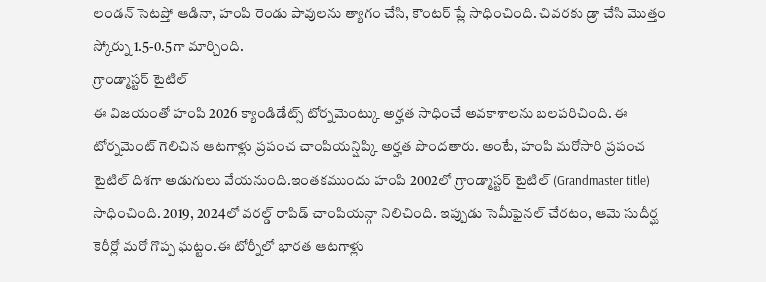లండన్ సెటప్తో ఆడినా, హంపి రెండు పావులను త్యాగం చేసి, కౌంటర్ ప్లే సాధించింది. చివరకు డ్రా చేసి మొత్తం స్కోర్ను 1.5-0.5గా మార్చింది.
గ్రాండ్మాస్టర్ టైటిల్
ఈ విజయంతో హంపి 2026 క్యాండిడేట్స్ టోర్నమెంట్కు అర్హత సాధించే అవకాశాలను బలపరిచింది. ఈ టోర్నమెంట్ గెలిచిన ఆటగాళ్లు ప్రపంచ చాంపియన్షిప్కి అర్హత పొందతారు. అంటే, హంపి మరోసారి ప్రపంచ టైటిల్ దిశగా అడుగులు వేయనుంది.ఇంతకముందు హంపి 2002లో గ్రాండ్మాస్టర్ టైటిల్ (Grandmaster title) సాధించింది. 2019, 2024లో వరల్డ్ రాపిడ్ చాంపియన్గా నిలిచింది. ఇప్పుడు సెమీఫైనల్ చేరటం, ఆమె సుదీర్ఘ కెరీర్లో మరో గొప్ప ఘట్టం.ఈ టోర్నీలో భారత ఆటగాళ్లు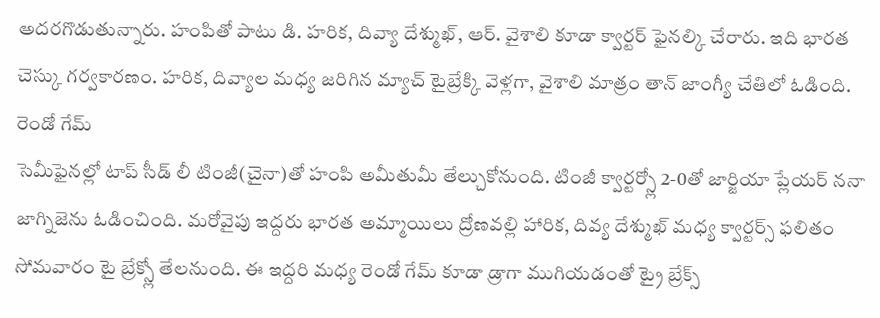అదరగొడుతున్నారు. హంపితో పాటు డి. హరిక, దివ్యా దేశ్ముఖ్, ఆర్. వైశాలి కూడా క్వార్టర్ ఫైనల్కి చేరారు. ఇది భారత చెస్కు గర్వకారణం. హరిక, దివ్యాల మధ్య జరిగిన మ్యాచ్ టైబ్రేక్కి వెళ్లగా, వైశాలి మాత్రం తాన్ జాంగ్యీ చేతిలో ఓడింది.
రెండో గేమ్
సెమీఫైనల్లో టాప్ సీడ్ లీ టింజీ(చైనా)తో హంపి అమీతుమీ తేల్చుకోనుంది. టింజీ క్వార్టర్స్లో 2-0తో జార్జియా ప్లేయర్ ననా జాగ్నిజెను ఓడించింది. మరోవైపు ఇద్దరు భారత అమ్మాయిలు ద్రోణవల్లి హారిక, దివ్య దేశ్ముఖ్ మధ్య క్వార్టర్స్ ఫలితం సోమవారం టై బ్రేక్స్లో తేలనుంది. ఈ ఇద్దరి మధ్య రెండో గేమ్ కూడా డ్రాగా ముగియడంతో ట్రై బ్రేక్స్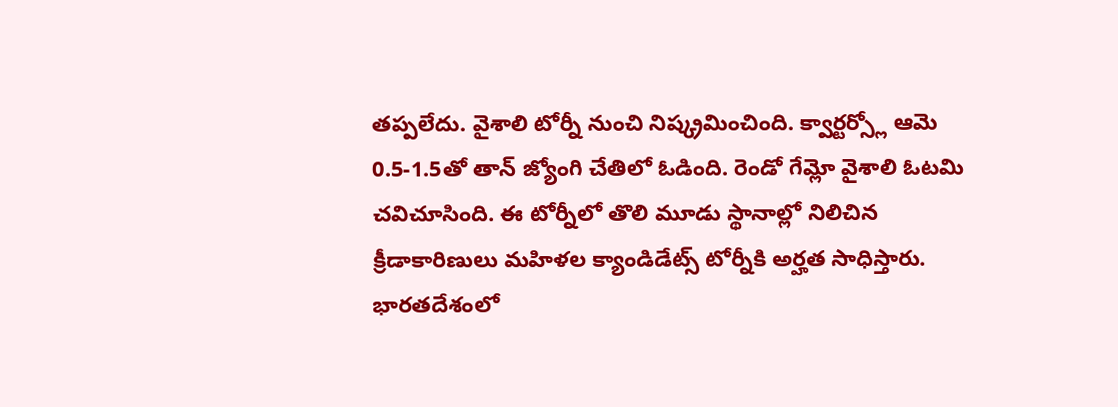తప్పలేదు. వైశాలి టోర్నీ నుంచి నిష్క్రమించింది. క్వార్టర్స్లో ఆమె 0.5-1.5తో తాన్ జ్యోంగి చేతిలో ఓడింది. రెండో గేమ్లో వైశాలి ఓటమి చవిచూసింది. ఈ టోర్నీలో తొలి మూడు స్థానాల్లో నిలిచిన క్రీడాకారిణులు మహిళల క్యాండిడేట్స్ టోర్నీకి అర్హత సాధిస్తారు.
భారతదేశంలో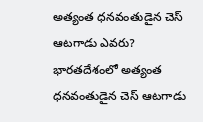అత్యంత ధనవంతుడైన చెస్ ఆటగాడు ఎవరు?
భారతదేశంలో అత్యంత ధనవంతుడైన చెస్ ఆటగాడు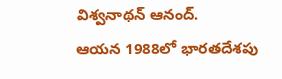విశ్వనాథన్ ఆనంద్.
ఆయన 1988లో భారతదేశపు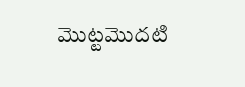మొట్టమొదటి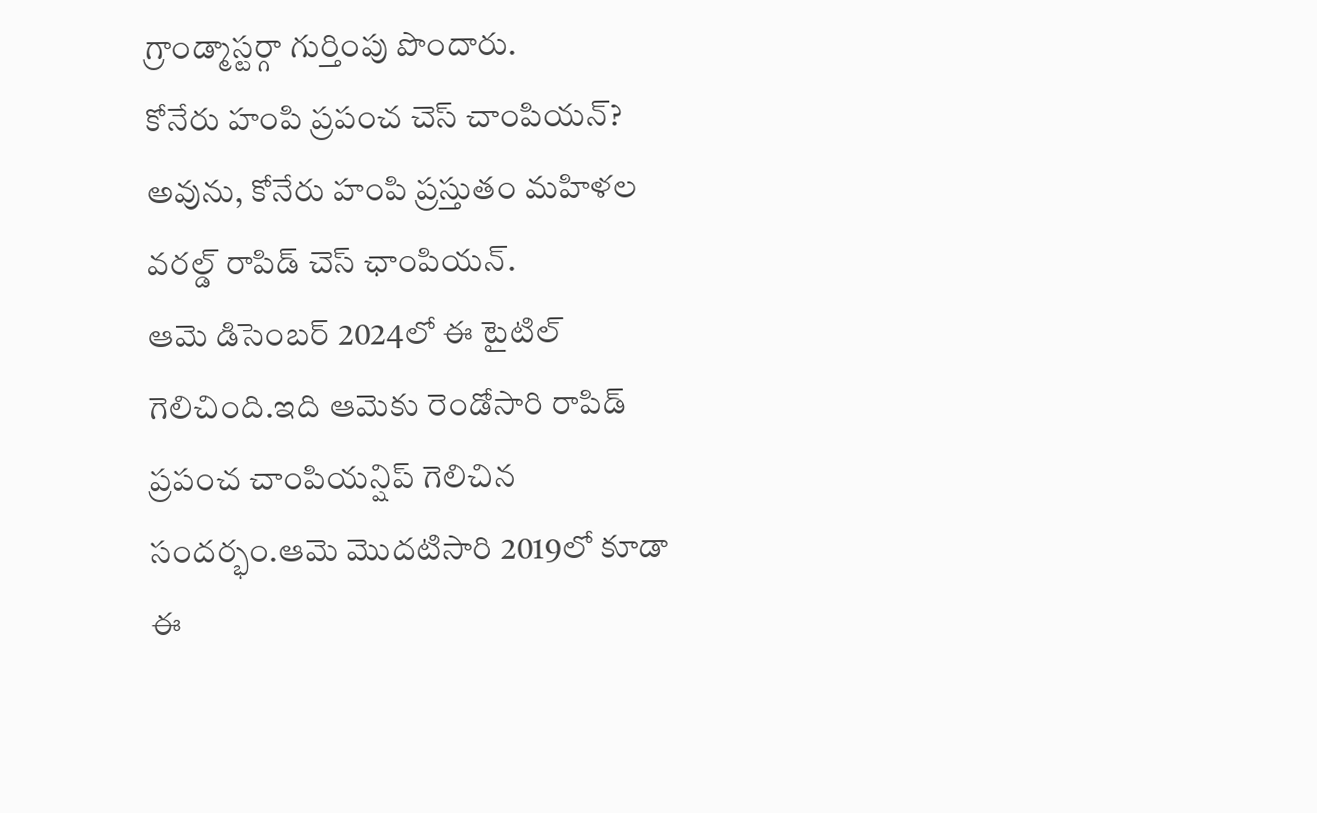గ్రాండ్మాస్టర్గా గుర్తింపు పొందారు.
కోనేరు హంపి ప్రపంచ చెస్ చాంపియన్?
అవును, కోనేరు హంపి ప్రస్తుతం మహిళల వరల్డ్ రాపిడ్ చెస్ ఛాంపియన్.
ఆమె డిసెంబర్ 2024లో ఈ టైటిల్ గెలిచింది.ఇది ఆమెకు రెండోసారి రాపిడ్ ప్రపంచ చాంపియన్షిప్ గెలిచిన సందర్భం.ఆమె మొదటిసారి 2019లో కూడా ఈ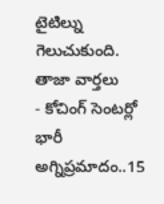టైటిల్ను గెలుచుకుంది.
తాజా వార్తలు
- కోచింగ్ సెంటర్లో భారీ అగ్నిప్రమాదం..15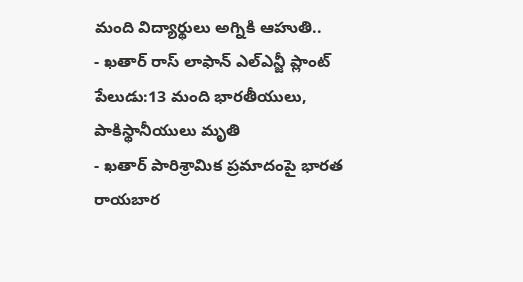మంది విద్యార్థులు అగ్నికి ఆహుతి..
- ఖతార్ రాస్ లాఫాన్ ఎల్ఎన్జీ ప్లాంట్ పేలుడు:13 మంది భారతీయులు, పాకిస్థానీయులు మృతి
- ఖతార్ పారిశ్రామిక ప్రమాదంపై భారత రాయబార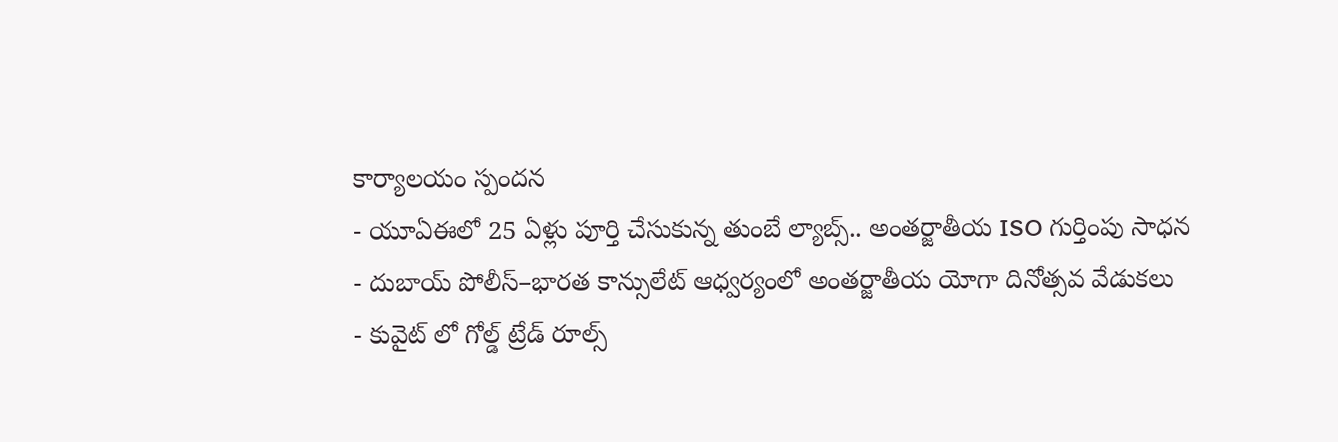కార్యాలయం స్పందన
- యూఏఈలో 25 ఏళ్లు పూర్తి చేసుకున్న తుంబే ల్యాబ్స్.. అంతర్జాతీయ ISO గుర్తింపు సాధన
- దుబాయ్ పోలీస్–భారత కాన్సులేట్ ఆధ్వర్యంలో అంతర్జాతీయ యోగా దినోత్సవ వేడుకలు
- కువైట్ లో గోల్డ్ ట్రేడ్ రూల్స్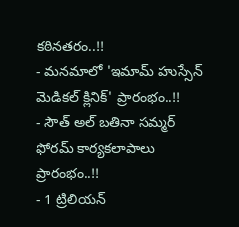కఠినతరం..!!
- మనమాలో 'ఇమామ్ హుస్సేన్ మెడికల్ క్లినిక్' ప్రారంభం..!!
- సౌత్ అల్ బతినా సమ్మర్ ఫోరమ్ కార్యకలాపాలు ప్రారంభం..!!
- 1 ట్రిలియన్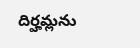దిర్హమ్లను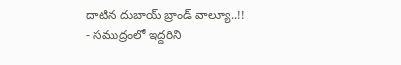దాటిన దుబాయ్ బ్రాండ్ వాల్యూ..!!
- సముద్రంలో ఇద్దరిని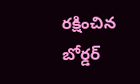రక్షించిన బోర్డర్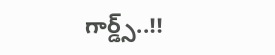గార్డ్స్..!!